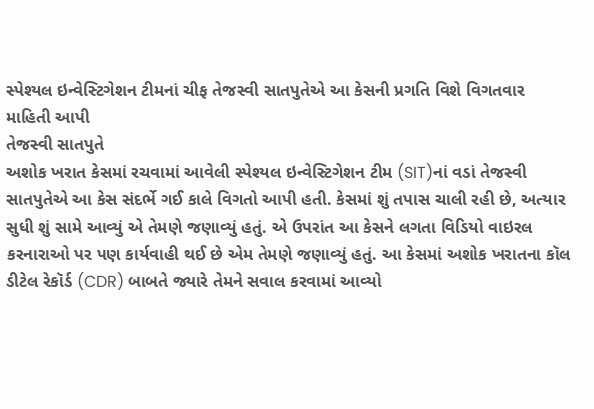સ્પેશ્યલ ઇન્વેસ્ટિગેશન ટીમનાં ચીફ તેજસ્વી સાતપુતેએ આ કેસની પ્રગતિ વિશે વિગતવાર માહિતી આપી
તેજસ્વી સાતપુતે
અશોક ખરાત કેસમાં રચવામાં આવેલી સ્પેશ્યલ ઇન્વેસ્ટિગેશન ટીમ (SIT)નાં વડાં તેજસ્વી સાતપુતેએ આ કેસ સંદર્ભે ગઈ કાલે વિગતો આપી હતી. કેસમાં શું તપાસ ચાલી રહી છે, અત્યાર સુધી શું સામે આવ્યું એ તેમણે જણાવ્યું હતું. એ ઉપરાંત આ કેસને લગતા વિડિયો વાઇરલ કરનારાઓ પર પણ કાર્યવાહી થઈ છે એમ તેમણે જણાવ્યું હતું. આ કેસમાં અશોક ખરાતના કૉલ ડીટેલ રેકૉર્ડ (CDR) બાબતે જ્યારે તેમને સવાલ કરવામાં આવ્યો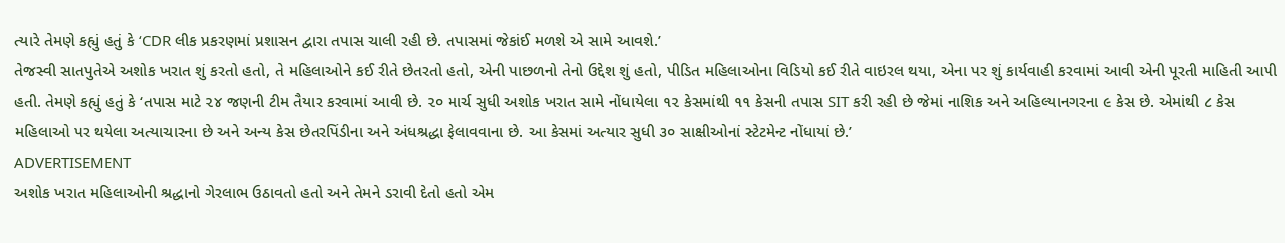ત્યારે તેમણે કહ્યું હતું કે ‘CDR લીક પ્રકરણમાં પ્રશાસન દ્વારા તપાસ ચાલી રહી છે. તપાસમાં જેકાંઈ મળશે એ સામે આવશે.’
તેજસ્વી સાતપુતેએ અશોક ખરાત શું કરતો હતો, તે મહિલાઓને કઈ રીતે છેતરતો હતો, એની પાછળનો તેનો ઉદ્દેશ શું હતો, પીડિત મહિલાઓના વિડિયો કઈ રીતે વાઇરલ થયા, એના પર શું કાર્યવાહી કરવામાં આવી એની પૂરતી માહિતી આપી હતી. તેમણે કહ્યું હતું કે ‘તપાસ માટે ૨૪ જણની ટીમ તૈયાર કરવામાં આવી છે. ૨૦ માર્ચ સુધી અશોક ખરાત સામે નોંધાયેલા ૧૨ કેસમાંથી ૧૧ કેસની તપાસ SIT કરી રહી છે જેમાં નાશિક અને અહિલ્યાનગરના ૯ કેસ છે. એમાંથી ૮ કેસ મહિલાઓ પર થયેલા અત્યાચારના છે અને અન્ય કેસ છેતરપિંડીના અને અંધશ્રદ્ધા ફેલાવવાના છે. આ કેસમાં અત્યાર સુધી ૩૦ સાક્ષીઓનાં સ્ટેટમેન્ટ નોંધાયાં છે.’
ADVERTISEMENT
અશોક ખરાત મહિલાઓની શ્રદ્ધાનો ગેરલાભ ઉઠાવતો હતો અને તેમને ડરાવી દેતો હતો એમ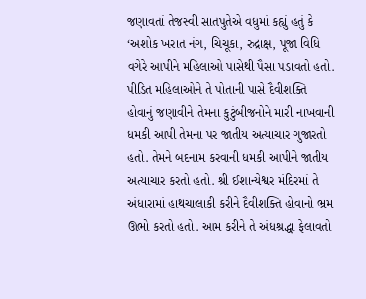જણાવતાં તેજસ્વી સાતપુતેએ વધુમાં કહ્યું હતું કે ‘અશોક ખરાત નંગ, ચિચૂકા, રુદ્રાક્ષ, પૂજા વિધિ વગેરે આપીને મહિલાઓ પાસેથી પૈસા પડાવતો હતો. પીડિત મહિલાઓને તે પોતાની પાસે દૈવીશક્તિ હોવાનું જણાવીને તેમના કુટુંબીજનોને મારી નાખવાની ધમકી આપી તેમના પર જાતીય અત્યાચાર ગુજારતો હતો. તેમને બદનામ કરવાની ધમકી આપીને જાતીય અત્યાચાર કરતો હતો. શ્રી ઈશાન્યેશ્વર મંદિરમાં તે અંધારામાં હાથચાલાકી કરીને દૈવીશક્તિ હોવાનો ભ્રમ ઊભો કરતો હતો. આમ કરીને તે અંધશ્રદ્ધા ફેલાવતો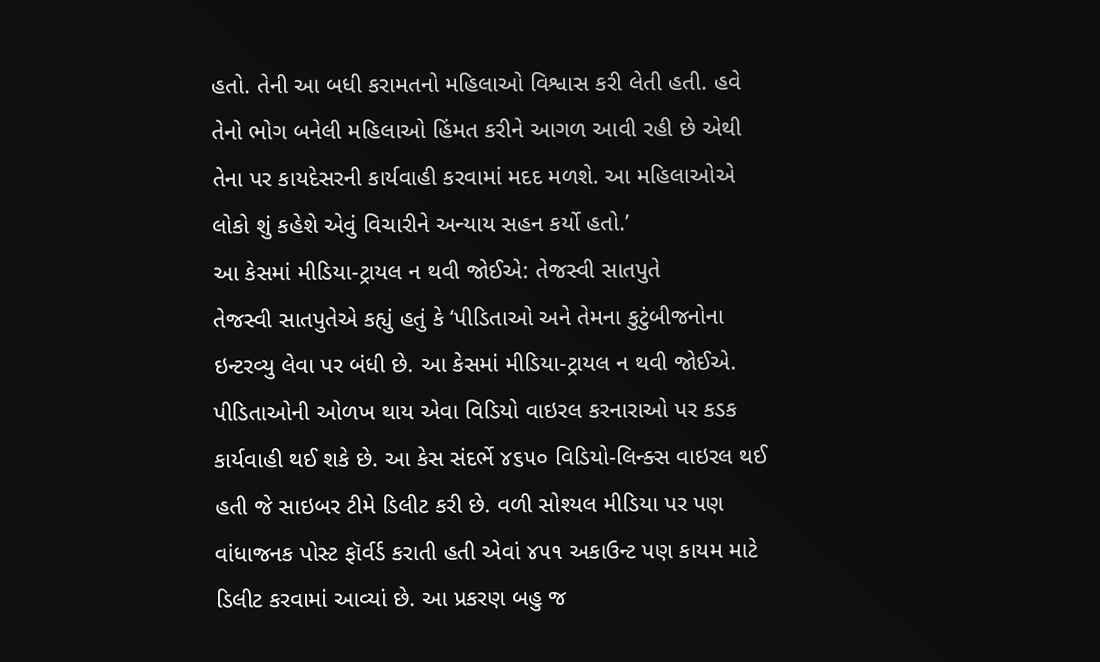હતો. તેની આ બધી કરામતનો મહિલાઓ વિશ્વાસ કરી લેતી હતી. હવે તેનો ભોગ બનેલી મહિલાઓ હિંમત કરીને આગળ આવી રહી છે એથી તેના પર કાયદેસરની કાર્યવાહી કરવામાં મદદ મળશે. આ મહિલાઓએ લોકો શું કહેશે એવું વિચારીને અન્યાય સહન કર્યો હતો.’
આ કેસમાં મીડિયા-ટ્રાયલ ન થવી જોઈએ: તેજસ્વી સાતપુતે
તેજસ્વી સાતપુતેએ કહ્યું હતું કે ‘પીડિતાઓ અને તેમના કુટુંબીજનોના ઇન્ટરવ્યુ લેવા પર બંધી છે. આ કેસમાં મીડિયા-ટ્રાયલ ન થવી જોઈએ. પીડિતાઓની ઓળખ થાય એવા વિડિયો વાઇરલ કરનારાઓ પર કડક કાર્યવાહી થઈ શકે છે. આ કેસ સંદર્ભે ૪૬૫૦ વિડિયો-લિન્ક્સ વાઇરલ થઈ હતી જે સાઇબર ટીમે ડિલીટ કરી છે. વળી સોશ્યલ મીડિયા પર પણ વાંધાજનક પોસ્ટ ફૉર્વર્ડ કરાતી હતી એવાં ૪૫૧ અકાઉન્ટ પણ કાયમ માટે ડિલીટ કરવામાં આવ્યાં છે. આ પ્રકરણ બહુ જ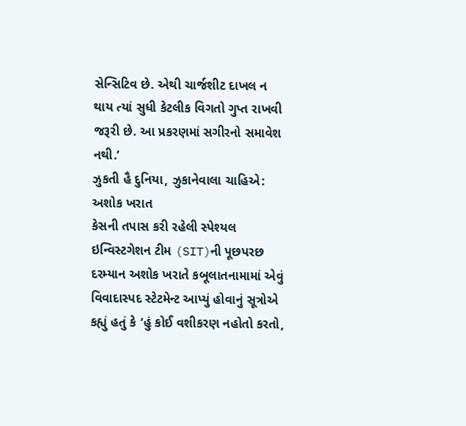સેન્સિટિવ છે. એથી ચાર્જશીટ દાખલ ન થાય ત્યાં સુધી કેટલીક વિગતો ગુપ્ત રાખવી જરૂરી છે. આ પ્રકરણમાં સગીરનો સમાવેશ નથી.’
ઝુકતી હૈ દુનિયા, ઝુકાનેવાલા ચાહિએ: અશોક ખરાત
કેસની તપાસ કરી રહેલી સ્પેશ્યલ ઇન્વિસ્ટગેશન ટીમ (SIT)ની પૂછપરછ દરમ્યાન અશોક ખરાતે કબૂલાતનામામાં એવું વિવાદાસ્પદ સ્ટેટમેન્ટ આપ્યું હોવાનું સૂત્રોએ કહ્યું હતું કે ‘હું કોઈ વશીકરણ નહોતો કરતો,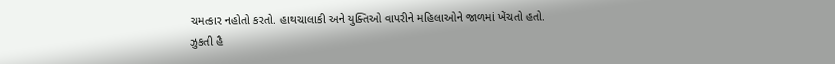ચમત્કાર નહોતો કરતો. હાથચાલાકી અને યુક્તિઓ વાપરીને મહિલાઓને જાળમાં ખેંચતો હતો. ઝુકતી હૈ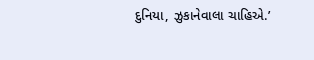દુનિયા, ઝુકાનેવાલા ચાહિએ.’